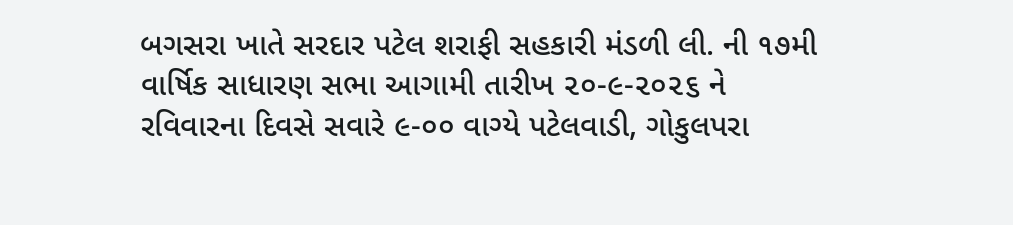બગસરા ખાતે સરદાર પટેલ શરાફી સહકારી મંડળી લી. ની ૧૭મી વાર્ષિક સાધારણ સભા આગામી તારીખ ૨૦-૯-૨૦૨૬ ને રવિવારના દિવસે સવારે ૯-૦૦ વાગ્યે પટેલવાડી, ગોકુલપરા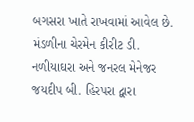બગસરા ખાતે રાખવામાં આવેલ છે. મંડળીના ચેરમેન કીરીટ ડી. નળીયાઘરા અને જનરલ મેનેજર જયદીપ બી. હિરપરા દ્વારા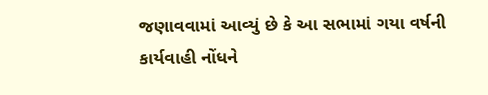જણાવવામાં આવ્યું છે કે આ સભામાં ગયા વર્ષની કાર્યવાહી નોંધને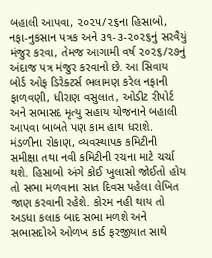બહાલી આપવા, ૨૦૨૫/૨૬ના હિસાબો, નફા-નુકસાન પત્રક અને ૩૧-૩-૨૦૨૬નું સરવૈયું મંજુર કરવા, તેમજ આગામી વર્ષ ૨૦૨૬/૨૭નું અંદાજ પત્ર મંજુર કરવાનો છે. આ સિવાય બોર્ડ ઓફ ડિરેક્ટર્સ ભલામણ કરેલ નફાની ફાળવણી, ધીરાણ વસુલાત, ઓડીટ રીપોર્ટ અને સભાસદ મૃત્યુ સહાય યોજનાને બહાલી આપવા બાબતે પણ કામ હાથ ધરાશે. મંડળીના રોકાણ, વ્યવસ્થાપક કમિટીની સમીક્ષા તથા નવી કમિટીની રચના માટે ચર્ચા થશે. હિસાબો અંગે કોઈ ખુલાસો જોઈતો હોય તો સભા મળવાના સાત દિવસ પહેલા લેખિત જાણ કરવાની રહેશે. કોરમ નહી થાય તો અડધા કલાક બાદ સભા મળશે અને સભાસદોએ ઓળખ કાર્ડ ફરજીયાત સાથે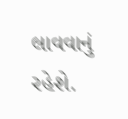લાવવાનું રહેશે.